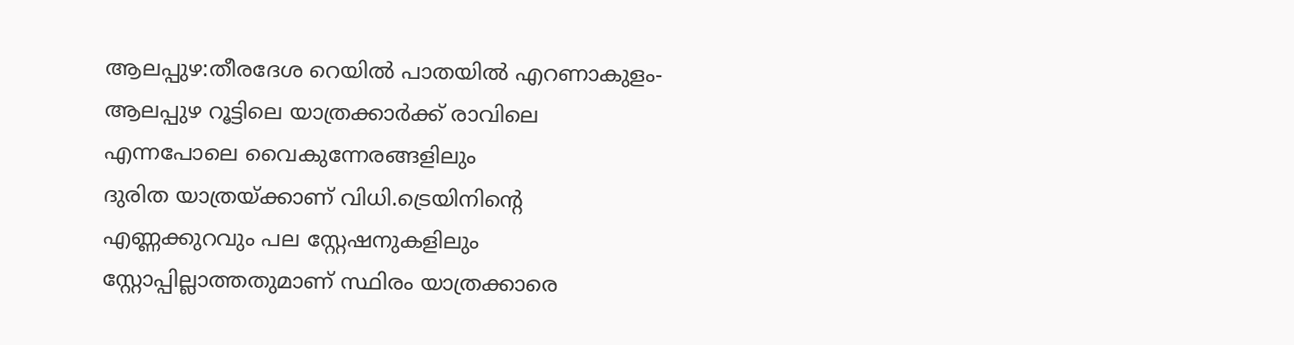ആലപ്പുഴ:തീരദേശ റെയിൽ പാതയിൽ എറണാകുളം- ആലപ്പുഴ റൂട്ടിലെ യാത്രക്കാർക്ക് രാവിലെ എന്നപോലെ വൈകുന്നേരങ്ങളിലും
ദുരിത യാത്രയ്ക്കാണ് വിധി.ട്രെയിനിന്റെ എണ്ണക്കുറവും പല സ്റ്റേഷനുകളിലും സ്റ്റോപ്പില്ലാത്തതുമാണ് സ്ഥിരം യാത്രക്കാരെ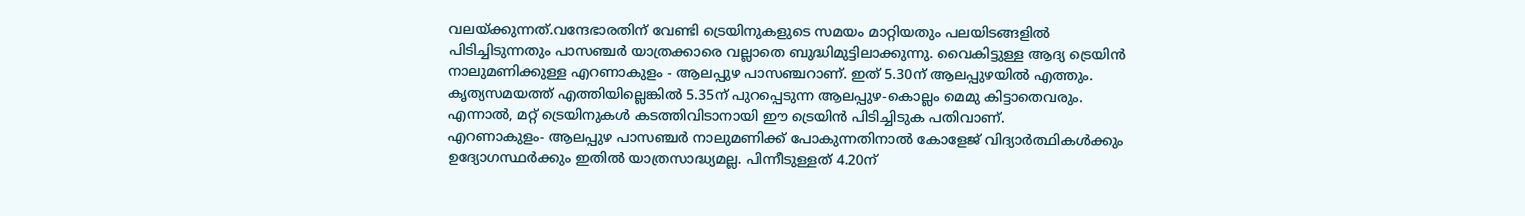വലയ്ക്കുന്നത്.വന്ദേഭാരതിന് വേണ്ടി ട്രെയിനുകളുടെ സമയം മാറ്റിയതും പലയിടങ്ങളിൽ പിടിച്ചിടുന്നതും പാസഞ്ചർ യാത്രക്കാരെ വല്ലാതെ ബുദ്ധിമുട്ടിലാക്കുന്നു. വൈകിട്ടുള്ള ആദ്യ ട്രെയിൻ നാലുമണിക്കുള്ള എറണാകുളം - ആലപ്പുഴ പാസഞ്ചറാണ്. ഇത് 5.30ന് ആലപ്പുഴയിൽ എത്തും. കൃത്യസമയത്ത് എത്തിയില്ലെങ്കിൽ 5.35ന് പുറപ്പെടുന്ന ആലപ്പുഴ-കൊല്ലം മെമു കിട്ടാതെവരും. എന്നാൽ, മറ്റ് ട്രെയിനുകൾ കടത്തിവിടാനായി ഈ ട്രെയിൻ പിടിച്ചിടുക പതിവാണ്.
എറണാകുളം- ആലപ്പുഴ പാസഞ്ചർ നാലുമണിക്ക് പോകുന്നതിനാൽ കോളേജ് വിദ്യാർത്ഥികൾക്കും ഉദ്യോഗസ്ഥർക്കും ഇതിൽ യാത്രസാദ്ധ്യമല്ല. പിന്നീടുള്ളത് 4.20ന്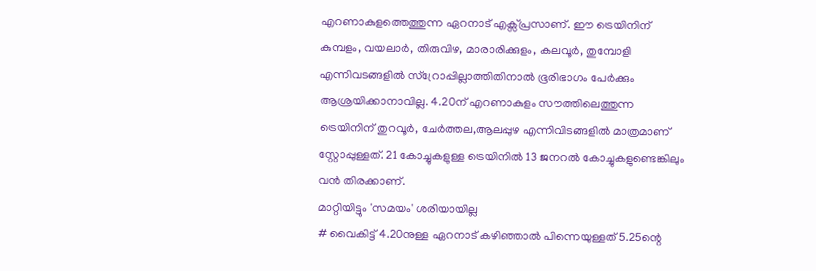എറണാകുളത്തെത്തുന്ന ഏറനാട് എക്സ്പ്രസാണ്. ഈ ട്രെയിനിന് കുമ്പളം, വയലാർ, തിരുവിഴ, മാരാരിക്കുളം, കലവൂർ, തുമ്പോളി എന്നിവടങ്ങളിൽ സ്റ്രോപ്പില്ലാത്തിതിനാൽ ഭൂരിഭാഗം പേർക്കും ആശ്രയിക്കാനാവില്ല. 4.20ന് എറണാകുളം സൗത്തിലെത്തുന്ന ട്രെയിനിന് തുറവൂർ, ചേർത്തല,ആലപ്പുഴ എന്നിവിടങ്ങളിൽ മാത്രമാണ് സ്റ്റോപ്പുള്ളത്. 21 കോച്ചുകളുള്ള ട്രെയിനിൽ 13 ജനറൽ കോച്ചുകളുണ്ടെങ്കിലും വൻ തിരക്കാണ്.
മാറ്റിയിട്ടും 'സമയം' ശരിയായില്ല
# വൈകിട്ട് 4.20നുള്ള ഏറനാട് കഴിഞ്ഞാൽ പിന്നെയുള്ളത് 5.25ന്റെ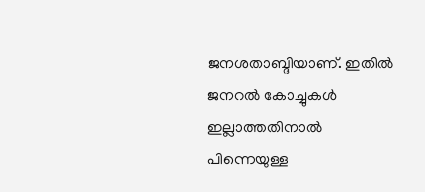ജനശതാബ്ദിയാണ്. ഇതിൽ ജനറൽ കോച്ചുകൾ ഇല്ലാത്തതിനാൽ പിന്നെയുള്ള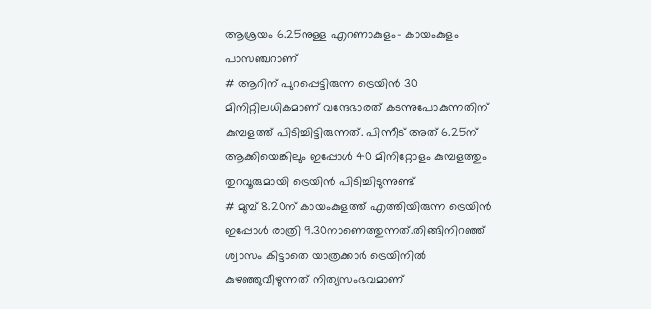ആശ്രയം 6.25നുള്ള എറണാകുളം- കായംകുളം പാസഞ്ചറാണ്
# ആറിന് പുറപ്പെട്ടിരുന്ന ട്രെയിൻ 30 മിനിറ്റിലധികമാണ് വന്ദേഭാരത് കടന്നുപോകുന്നതിന് കുമ്പളത്ത് പിടിച്ചിട്ടിരുന്നത്. പിന്നീട് അത് 6.25ന് ആക്കിയെങ്കിലും ഇപ്പോൾ 40 മിനിറ്റോളം കുമ്പളത്തും തുറവൂരുമായി ട്രെയിൻ പിടിച്ചിടുന്നുണ്ട്
# മുമ്പ് 8.20ന് കായംകുളത്ത് എത്തിയിരുന്ന ട്രെയിൻ ഇപ്പോൾ രാത്രി 9.30നാണെത്തുന്നത്.തിങ്ങിനിറഞ്ഞ് ശ്വാസം കിട്ടാതെ യാത്രക്കാർ ട്രെയിനിൽ കുഴഞ്ഞുവീഴുന്നത് നിത്യസംഭവമാണ്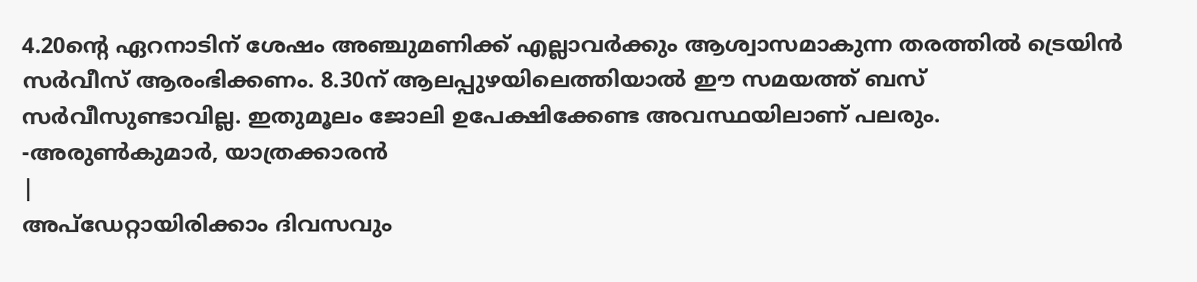4.20ന്റെ ഏറനാടിന് ശേഷം അഞ്ചുമണിക്ക് എല്ലാവർക്കും ആശ്വാസമാകുന്ന തരത്തിൽ ട്രെയിൻ സർവീസ് ആരംഭിക്കണം. 8.30ന് ആലപ്പുഴയിലെത്തിയാൽ ഈ സമയത്ത് ബസ് സർവീസുണ്ടാവില്ല. ഇതുമൂലം ജോലി ഉപേക്ഷിക്കേണ്ട അവസ്ഥയിലാണ് പലരും.
-അരുൺകുമാർ, യാത്രക്കാരൻ
|
അപ്ഡേറ്റായിരിക്കാം ദിവസവും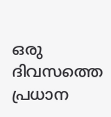ഒരു ദിവസത്തെ പ്രധാന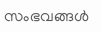സംഭവങ്ങൾ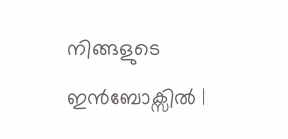നിങ്ങളുടെ ഇൻബോക്സിൽ |